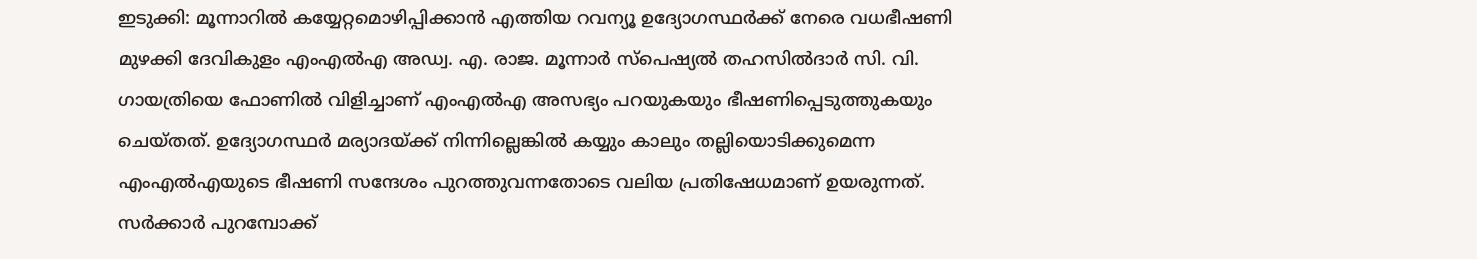ഇടുക്കി: മൂന്നാറില്‍ കയ്യേറ്റമൊഴിപ്പിക്കാന്‍ എത്തിയ റവന്യൂ ഉദ്യോഗസ്ഥര്‍ക്ക് നേരെ വധഭീഷണി മുഴക്കി ദേവികുളം എംഎല്‍എ അഡ്വ. എ. രാജ. മൂന്നാര്‍ സ്‌പെഷ്യല്‍ തഹസില്‍ദാര്‍ സി. വി. ഗായത്രിയെ ഫോണില്‍ വിളിച്ചാണ് എംഎല്‍എ അസഭ്യം പറയുകയും ഭീഷണിപ്പെടുത്തുകയും ചെയ്തത്. ഉദ്യോഗസ്ഥര്‍ മര്യാദയ്ക്ക് നിന്നില്ലെങ്കില്‍ കയ്യും കാലും തല്ലിയൊടിക്കുമെന്ന എംഎല്‍എയുടെ ഭീഷണി സന്ദേശം പുറത്തുവന്നതോടെ വലിയ പ്രതിഷേധമാണ് ഉയരുന്നത്. സര്‍ക്കാര്‍ പുറമ്പോക്ക്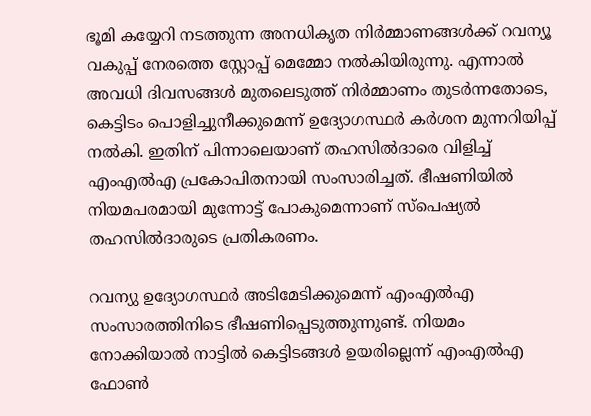ഭൂമി കയ്യേറി നടത്തുന്ന അനധികൃത നിര്‍മ്മാണങ്ങള്‍ക്ക് റവന്യൂ വകുപ്പ് നേരത്തെ സ്റ്റോപ്പ് മെമ്മോ നല്‍കിയിരുന്നു. എന്നാല്‍ അവധി ദിവസങ്ങള്‍ മുതലെടുത്ത് നിര്‍മ്മാണം തുടര്‍ന്നതോടെ, കെട്ടിടം പൊളിച്ചുനീക്കുമെന്ന് ഉദ്യോഗസ്ഥര്‍ കര്‍ശന മുന്നറിയിപ്പ് നല്‍കി. ഇതിന് പിന്നാലെയാണ് തഹസില്‍ദാരെ വിളിച്ച് എംഎല്‍എ പ്രകോപിതനായി സംസാരിച്ചത്. ഭീഷണിയില്‍ നിയമപരമായി മുന്നോട്ട് പോകുമെന്നാണ് സ്പെഷ്യല്‍ തഹസില്‍ദാരുടെ പ്രതികരണം.

റവന്യു ഉദ്യോഗസ്ഥര്‍ അടിമേടിക്കുമെന്ന് എംഎല്‍എ സംസാരത്തിനിടെ ഭീഷണിപ്പെടുത്തുന്നുണ്ട്. നിയമം നോക്കിയാല്‍ നാട്ടില്‍ കെട്ടിടങ്ങള്‍ ഉയരില്ലെന്ന് എംഎല്‍എ ഫോണ്‍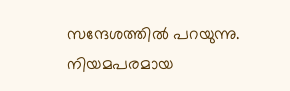സന്ദേശത്തില്‍ പറയുന്നു. നിയമപരമായ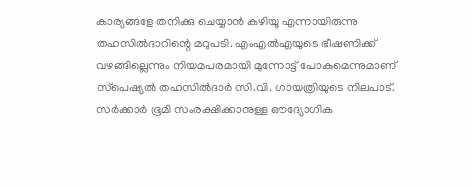കാര്യങ്ങളേ തനിക്കു ചെയ്യാന്‍ കഴിയൂ എന്നായിരുന്നു തഹസില്‍ദാറിന്റെ മറുപടി. എംഎല്‍എയുടെ ഭീഷണിക്ക് വഴങ്ങില്ലെന്നും നിയമപരമായി മുന്നോട്ട് പോകുമെന്നുമാണ് സ്‌പെഷ്യല്‍ തഹസില്‍ദാര്‍ സി.വി. ഗായത്രിയുടെ നിലപാട്. സര്‍ക്കാര്‍ ഭൂമി സംരക്ഷിക്കാനുള്ള ഔദ്യോഗിക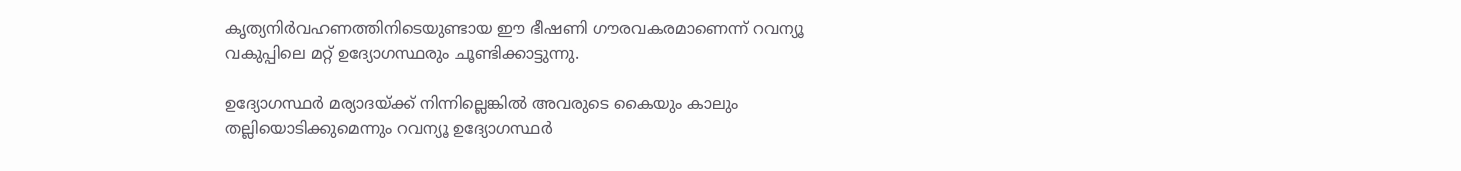കൃത്യനിര്‍വഹണത്തിനിടെയുണ്ടായ ഈ ഭീഷണി ഗൗരവകരമാണെന്ന് റവന്യൂ വകുപ്പിലെ മറ്റ് ഉദ്യോഗസ്ഥരും ചൂണ്ടിക്കാട്ടുന്നു.

ഉദ്യോഗസ്ഥര്‍ മര്യാദയ്ക്ക് നിന്നില്ലെങ്കില്‍ അവരുടെ കൈയും കാലും തല്ലിയൊടിക്കുമെന്നും റവന്യൂ ഉദ്യോഗസ്ഥര്‍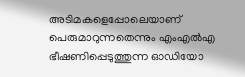അടിമകളെപ്പോലെയാണ് പെരുമാറുന്നതെന്നും എംഎല്‍എ ഭീഷണിപ്പെടുത്തുന്ന ഓഡിയോ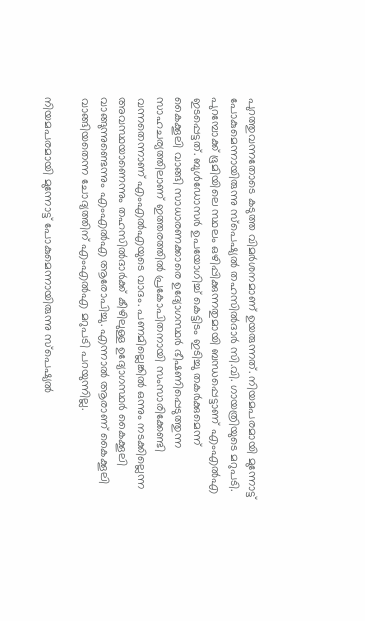പുറത്തുവന്നതോടെ കടുത്ത വിമര്‍ശനമാണ് ഉയരുന്നത്. നിയമപരമായി മുന്നോട്ട് പോകുമെന്നായിരുന്നു സ്‌പെഷ്യല്‍ തഹസില്‍ദാര്‍ സി.വി. ഗായത്രിയുടെ മറുപടി. പുറമ്പോക്ക് ഭൂമിയിലെ സ്ഥലം ഒഴിപ്പിക്കുന്നതുമായി ബന്ധപ്പെട്ടാണ് എംഎല്‍എ ഇടപ്പെട്ടത്. ബുള്‍ഡോസര്‍ ഉപയോഗിച്ച് കെട്ടിടം ഇടിച്ചു തകര്‍ക്കുമെന്ന് കൈക്കൂലി വാങ്ങി സാധാരണക്കാരെ ഉദ്യോഗസ്ഥര്‍ ഭീഷണിപ്പെടുത്തുന്ന സാഹചര്യത്തിലാണ് ഇത്തരത്തില്‍ പ്രകോപിതനായി സംസാരിക്കേണ്ടി വന്നതെന്നാണ് എംഎല്‍എയുടെ വാദം. പണമില്ലെങ്കില്‍ ഒന്നും നടക്കില്ലെന്ന അവസ്ഥയാണെന്നും തഹസില്‍ദാര്‍ക്ക് കീഴിലുള്ള ഉദ്യോഗസ്ഥര്‍ കൈക്കൂലി വാങ്ങുന്നുണ്ടെന്നും എംഎല്‍എ ആരോപിച്ചു. എന്നാല്‍ ആരാണ് കൈക്കൂലി വാങ്ങിയതെന്ന ചോദ്യത്തിന് എംഎല്‍എ മറുപടി പറയുന്നില്ല.

നിയമപരമായി മുന്നോട്ട് പോകുമെന്നായിരുന്നു സ്‌പെഷ്യല്‍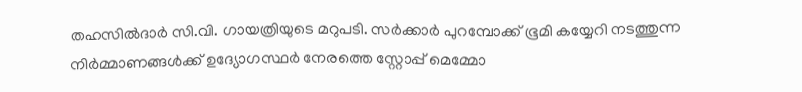തഹസില്‍ദാര്‍ സി.വി. ഗായത്രിയുടെ മറുപടി. സര്‍ക്കാര്‍ പുറമ്പോക്ക് ഭൂമി കയ്യേറി നടത്തുന്ന നിര്‍മ്മാണങ്ങള്‍ക്ക് ഉദ്യോഗസ്ഥര്‍ നേരത്തെ സ്റ്റോപ്പ് മെമ്മോ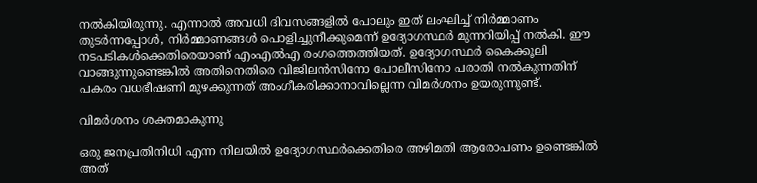നല്‍കിയിരുന്നു. എന്നാല്‍ അവധി ദിവസങ്ങളില്‍ പോലും ഇത് ലംഘിച്ച് നിര്‍മ്മാണം തുടര്‍ന്നപ്പോള്‍, നിര്‍മ്മാണങ്ങള്‍ പൊളിച്ചുനീക്കുമെന്ന് ഉദ്യോഗസ്ഥര്‍ മുന്നറിയിപ്പ് നല്‍കി. ഈ നടപടികള്‍ക്കെതിരെയാണ് എംഎല്‍എ രംഗത്തെത്തിയത്. ഉദ്യോഗസ്ഥര്‍ കൈക്കൂലി വാങ്ങുന്നുണ്ടെങ്കില്‍ അതിനെതിരെ വിജിലന്‍സിനോ പോലീസിനോ പരാതി നല്‍കുന്നതിന് പകരം വധഭീഷണി മുഴക്കുന്നത് അംഗീകരിക്കാനാവില്ലെന്ന വിമര്‍ശനം ഉയരുന്നുണ്ട്.

വിമര്‍ശനം ശക്തമാകുന്നു

ഒരു ജനപ്രതിനിധി എന്ന നിലയില്‍ ഉദ്യോഗസ്ഥര്‍ക്കെതിരെ അഴിമതി ആരോപണം ഉണ്ടെങ്കില്‍ അത്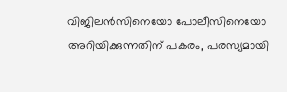വിജിലന്‍സിനെയോ പോലീസിനെയോ അറിയിക്കുന്നതിന് പകരം, പരസ്യമായി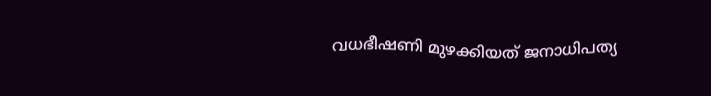വധഭീഷണി മുഴക്കിയത് ജനാധിപത്യ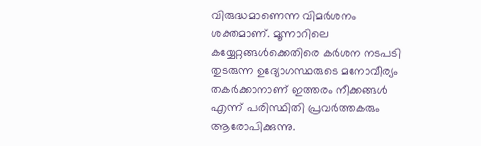വിരുദ്ധമാണെന്ന വിമര്‍ശനം ശക്തമാണ്. മൂന്നാറിലെ കയ്യേറ്റങ്ങള്‍ക്കെതിരെ കര്‍ശന നടപടി തുടരുന്ന ഉദ്യോഗസ്ഥരുടെ മനോവീര്യം തകര്‍ക്കാനാണ് ഇത്തരം നീക്കങ്ങള്‍ എന്ന് പരിസ്ഥിതി പ്രവര്‍ത്തകരും ആരോപിക്കുന്നു.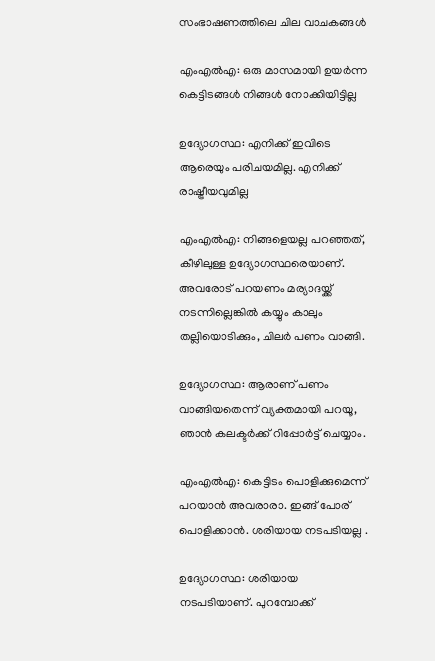സംഭാഷണത്തിലെ ചില വാചകങ്ങള്‍

എംഎല്‍എ: ഒരു മാസമായി ഉയര്‍ന്ന കെട്ടിടങ്ങള്‍ നിങ്ങള്‍ നോക്കിയിട്ടില്ല

ഉദ്യോഗസ്ഥ: എനിക്ക് ഇവിടെ ആരെയും പരിചയമില്ല. എനിക്ക് രാഷ്ട്രീയവുമില്ല

എംഎല്‍എ: നിങ്ങളെയല്ല പറഞ്ഞത്, കീഴിലുള്ള ഉദ്യോഗസ്ഥരെയാണ്. അവരോട് പറയണം മര്യാദയ്ക്ക് നടന്നില്ലെങ്കില്‍ കയ്യും കാലും തല്ലിയൊടിക്കും, ചിലര്‍ പണം വാങ്ങി.

ഉദ്യോഗസ്ഥ: ആരാണ് പണം വാങ്ങിയതെന്ന് വ്യക്തമായി പറയൂ, ഞാന്‍ കലക്ടര്‍ക്ക് റിപ്പോര്‍ട്ട് ചെയ്യാം.

എംഎല്‍എ: കെട്ടിടം പൊളിക്കുമെന്ന് പറയാന്‍ അവരാരാ. ഇങ്ങ് പോര് പൊളിക്കാന്‍. ശരിയായ നടപടിയല്ല .

ഉദ്യോഗസ്ഥ: ശരിയായ നടപടിയാണ്. പുറമ്പോക്ക്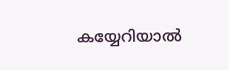കയ്യേറിയാല്‍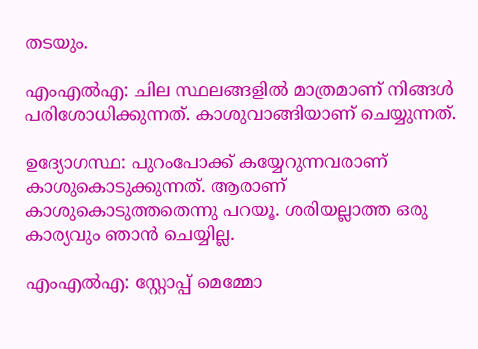തടയും.

എംഎല്‍എ: ചില സ്ഥലങ്ങളില്‍ മാത്രമാണ് നിങ്ങള്‍ പരിശോധിക്കുന്നത്. കാശുവാങ്ങിയാണ് ചെയ്യുന്നത്.

ഉദ്യോഗസ്ഥ: പുറംപോക്ക് കയ്യേറുന്നവരാണ് കാശുകൊടുക്കുന്നത്. ആരാണ് കാശുകൊടുത്തതെന്നു പറയൂ. ശരിയല്ലാത്ത ഒരു കാര്യവും ഞാന്‍ ചെയ്യില്ല.

എംഎല്‍എ: സ്റ്റോപ്പ് മെമ്മോ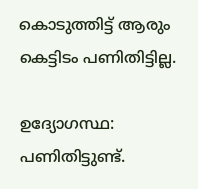കൊടുത്തിട്ട് ആരും കെട്ടിടം പണിതിട്ടില്ല.

ഉദ്യോഗസ്ഥ: പണിതിട്ടുണ്ട്.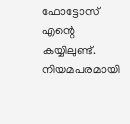ഫോട്ടോസ് എന്റെ കയ്യിലുണ്ട്. നിയമപരമായി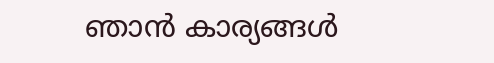ഞാന്‍ കാര്യങ്ങള്‍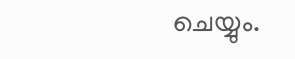ചെയ്യും.